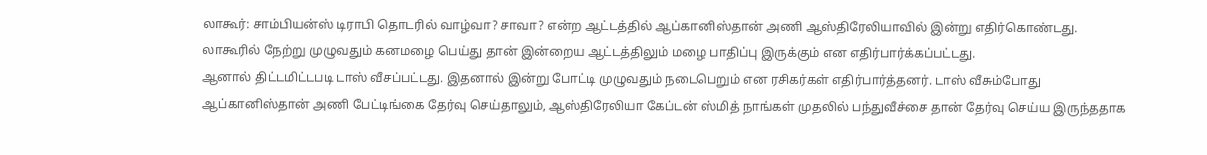லாகூர்: சாம்பியன்ஸ் டிராபி தொடரில் வாழ்வா? சாவா? என்ற ஆட்டத்தில் ஆப்கானிஸ்தான் அணி ஆஸ்திரேலியாவில் இன்று எதிர்கொண்டது. லாகூரில் நேற்று முழுவதும் கனமழை பெய்து தான் இன்றைய ஆட்டத்திலும் மழை பாதிப்பு இருக்கும் என எதிர்பார்க்கப்பட்டது.
ஆனால் திட்டமிட்டபடி டாஸ் வீசப்பட்டது. இதனால் இன்று போட்டி முழுவதும் நடைபெறும் என ரசிகர்கள் எதிர்பார்த்தனர். டாஸ் வீசும்போது ஆப்கானிஸ்தான் அணி பேட்டிங்கை தேர்வு செய்தாலும், ஆஸ்திரேலியா கேப்டன் ஸ்மித் நாங்கள் முதலில் பந்துவீச்சை தான் தேர்வு செய்ய இருந்ததாக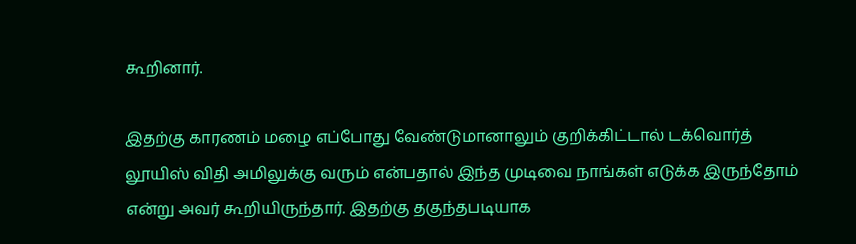கூறினார்.

இதற்கு காரணம் மழை எப்போது வேண்டுமானாலும் குறிக்கிட்டால் டக்வொர்த் லூயிஸ் விதி அமிலுக்கு வரும் என்பதால் இந்த முடிவை நாங்கள் எடுக்க இருந்தோம் என்று அவர் கூறியிருந்தார். இதற்கு தகுந்தபடியாக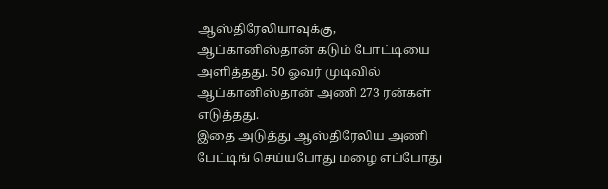ஆஸ்திரேலியாவுக்கு, ஆப்கானிஸ்தான் கடும் போட்டியை அளித்தது. 50 ஓவர் முடிவில் ஆப்கானிஸ்தான் அணி 273 ரன்கள் எடுத்தது.
இதை அடுத்து ஆஸ்திரேலிய அணி பேட்டிங் செய்யபோது மழை எப்போது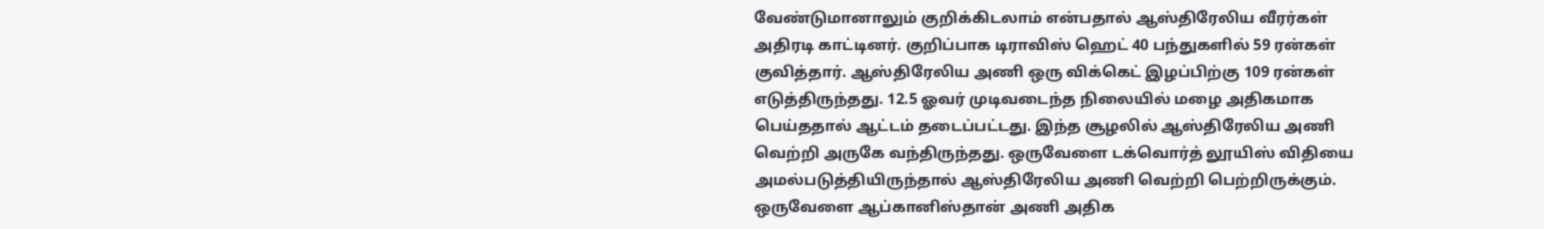வேண்டுமானாலும் குறிக்கிடலாம் என்பதால் ஆஸ்திரேலிய வீரர்கள் அதிரடி காட்டினர். குறிப்பாக டிராவிஸ் ஹெட் 40 பந்துகளில் 59 ரன்கள் குவித்தார். ஆஸ்திரேலிய அணி ஒரு விக்கெட் இழப்பிற்கு 109 ரன்கள் எடுத்திருந்தது. 12.5 ஓவர் முடிவடைந்த நிலையில் மழை அதிகமாக பெய்ததால் ஆட்டம் தடைப்பட்டது. இந்த சூழலில் ஆஸ்திரேலிய அணி வெற்றி அருகே வந்திருந்தது. ஒருவேளை டக்வொர்த் லூயிஸ் விதியை அமல்படுத்தியிருந்தால் ஆஸ்திரேலிய அணி வெற்றி பெற்றிருக்கும்.
ஒருவேளை ஆப்கானிஸ்தான் அணி அதிக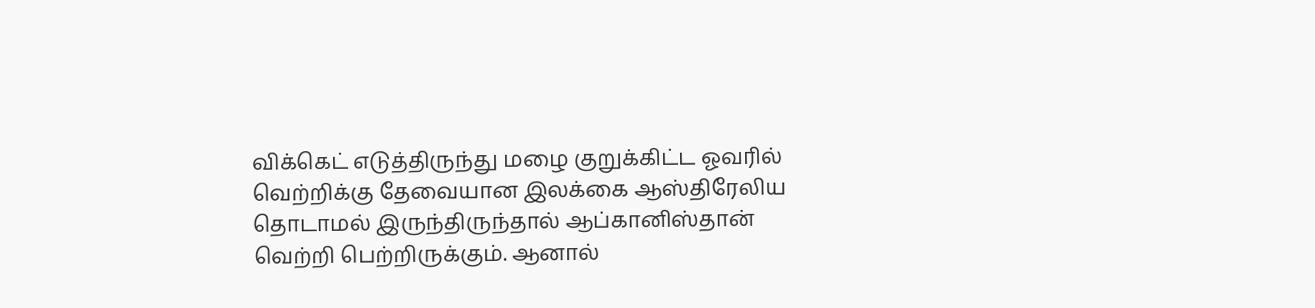விக்கெட் எடுத்திருந்து மழை குறுக்கிட்ட ஓவரில் வெற்றிக்கு தேவையான இலக்கை ஆஸ்திரேலிய தொடாமல் இருந்திருந்தால் ஆப்கானிஸ்தான் வெற்றி பெற்றிருக்கும். ஆனால்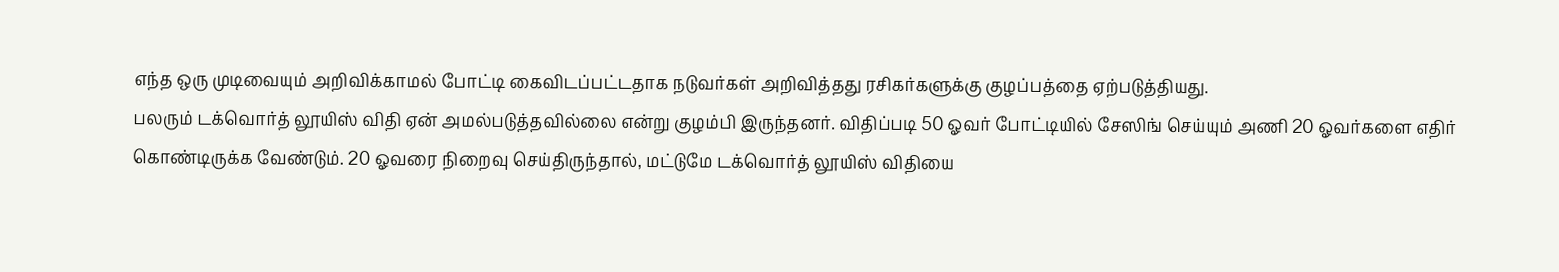எந்த ஒரு முடிவையும் அறிவிக்காமல் போட்டி கைவிடப்பட்டதாக நடுவர்கள் அறிவித்தது ரசிகர்களுக்கு குழப்பத்தை ஏற்படுத்தியது.
பலரும் டக்வொர்த் லூயிஸ் விதி ஏன் அமல்படுத்தவில்லை என்று குழம்பி இருந்தனர். விதிப்படி 50 ஓவர் போட்டியில் சேஸிங் செய்யும் அணி 20 ஓவர்களை எதிர் கொண்டிருக்க வேண்டும். 20 ஓவரை நிறைவு செய்திருந்தால், மட்டுமே டக்வொர்த் லூயிஸ் விதியை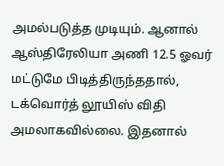அமல்படுத்த முடியும். ஆனால் ஆஸ்திரேலியா அணி 12.5 ஓவர் மட்டுமே பிடித்திருந்ததால், டக்வொர்த் லூயிஸ் விதி அமலாகவில்லை. இதனால்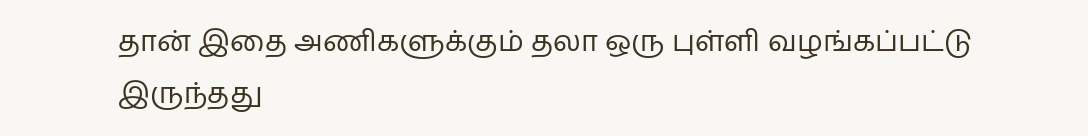தான் இதை அணிகளுக்கும் தலா ஒரு புள்ளி வழங்கப்பட்டு இருந்தது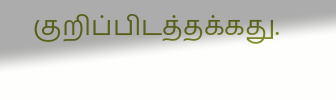குறிப்பிடத்தக்கது.